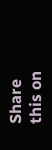Share this on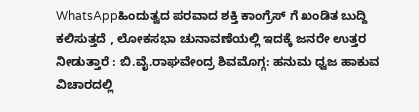WhatsAppಹಿಂದುತ್ವದ ಪರವಾದ ಶಕ್ತಿ ಕಾಂಗ್ರೆಸ್ ಗೆ ಖಂಡಿತ ಬುದ್ದಿ ಕಲಿಸುತ್ತದೆ , ಲೋಕಸಭಾ ಚುನಾವಣೆಯಲ್ಲಿ ಇದಕ್ಕೆ ಜನರೇ ಉತ್ತರ ನೀಡುತ್ತಾರೆ : ಬಿ.ವೈ.ರಾಘವೇಂದ್ರ ಶಿವಮೊಗ್ಗ: ಹನುಮ ಧ್ವಜ ಹಾಕುವ ವಿಚಾರದಲ್ಲಿ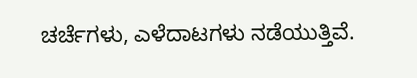ಚರ್ಚೆಗಳು, ಎಳೆದಾಟಗಳು ನಡೆಯುತ್ತಿವೆ.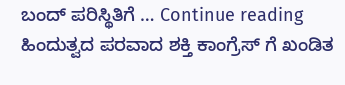ಬಂದ್ ಪರಿಸ್ಥಿತಿಗೆ … Continue reading ಹಿಂದುತ್ವದ ಪರವಾದ ಶಕ್ತಿ ಕಾಂಗ್ರೆಸ್ ಗೆ ಖಂಡಿತ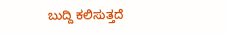ಬುದ್ದಿ ಕಲಿಸುತ್ತದೆ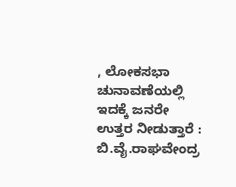, ಲೋಕಸಭಾ ಚುನಾವಣೆಯಲ್ಲಿ ಇದಕ್ಕೆ ಜನರೇ ಉತ್ತರ ನೀಡುತ್ತಾರೆ : ಬಿ.ವೈ.ರಾಘವೇಂದ್ರ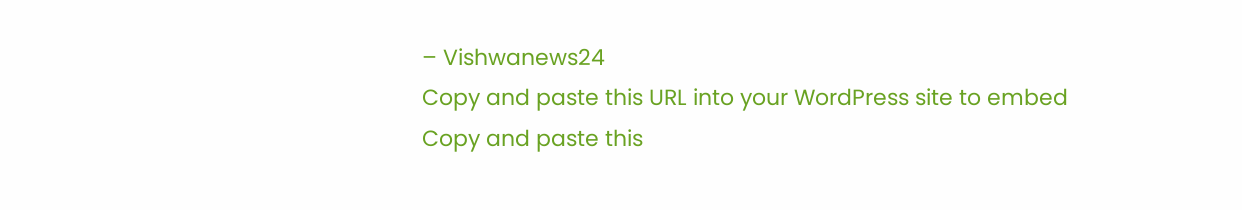– Vishwanews24
Copy and paste this URL into your WordPress site to embed
Copy and paste this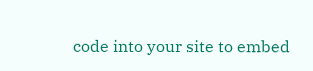code into your site to embed